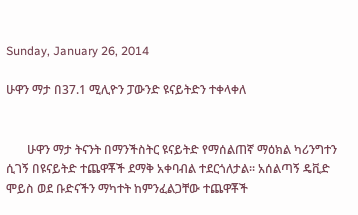Sunday, January 26, 2014

ሁዋን ማታ በ37.1 ሚሊዮን ፓውንድ ዩናይትድን ተቀላቀለ


       ሁዋን ማታ ትናንት በማንችስትር ዩናይትድ የማሰልጠኛ ማዕክል ካሪንግተን ሲገኝ በዩናይትድ ተጨዋቾች ደማቅ አቀባብል ተደርጎለታል፡፡ አሰልጣኝ ዴቪድ ሞይስ ወደ ቡድናችን ማካተት ከምንፈልጋቸው ተጨዋቾች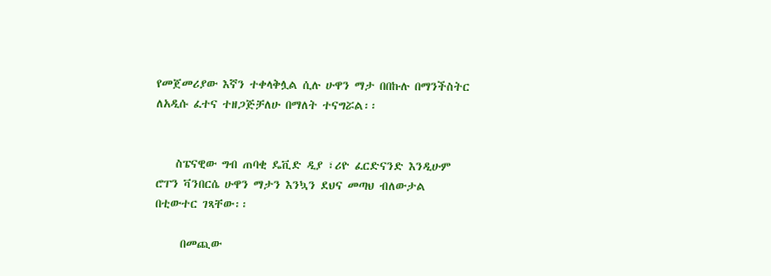የመጀመሪያው እኛን ተቀላቅሏል ሲሉ ሁዋን ማታ በበኩሉ በማንችስትር ለአዲሱ ፈተና ተዘጋጅቻለሁ በማለት ተናግሯል፡፡


    ስፔናዊው ግብ ጠባቂ ዴቪድ ዲያ ፣ሪዮ ፈርድናንድ እንዲሁም ሮፐን ቫንበርሴ ሁዋን ማታን እንኳን ደህና መጣህ ብለውታል በቲውተር ገጻቸው፡፡

     በመጪው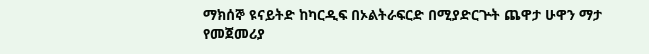ማክሰኞ ዩናይትድ ከካርዲፍ በኦልትራፍርድ በሚያድርጕት ጨዋታ ሁዋን ማታ የመጀመሪያ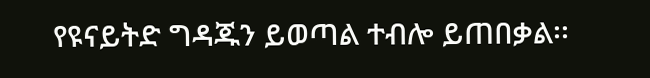የዩናይትድ ግዳጁን ይወጣል ተብሎ ይጠበቃል፡፡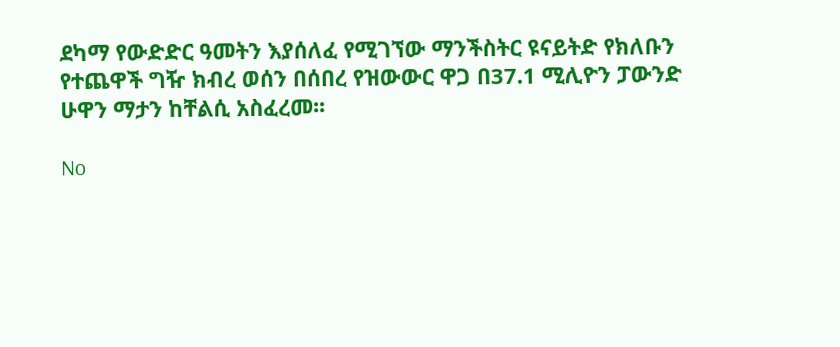ደካማ የውድድር ዓመትን እያሰለፈ የሚገኘው ማንችስትር ዩናይትድ የክለቡን የተጨዋች ግዥ ክብረ ወሰን በሰበረ የዝውውር ዋጋ በ37.1 ሚሊዮን ፓውንድ ሁዋን ማታን ከቸልሲ አስፈረመ፡፡

No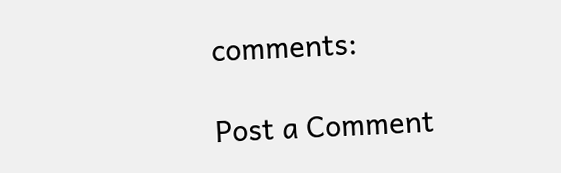comments:

Post a Comment